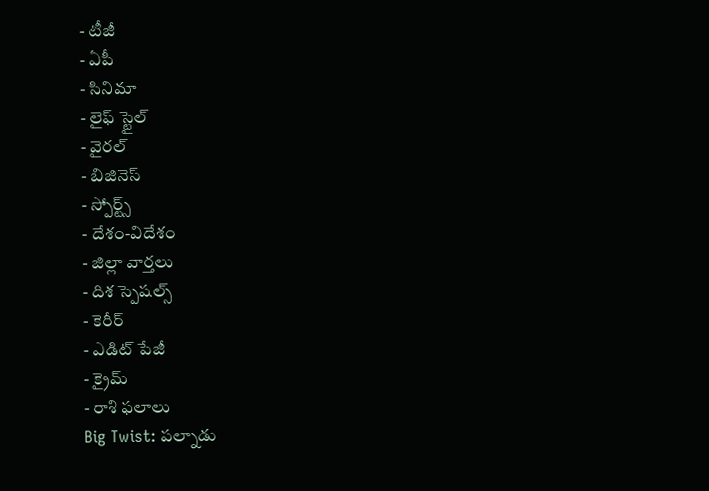- టీజీ
- ఏపీ
- సినిమా
- లైఫ్ స్టైల్
- వైరల్
- బిజినెస్
- స్పోర్ట్స్
- దేశం-విదేశం
- జిల్లా వార్తలు
- దిశ స్పెషల్స్
- కెరీర్
- ఎడిట్ పేజీ
- క్రైమ్
- రాశి ఫలాలు
Big Twist: పల్నాడు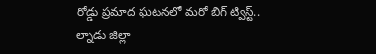రోడ్డు ప్రమాద ఘటనలో మరో బిగ్ ట్విస్ట్..
ల్నాడు జిల్లా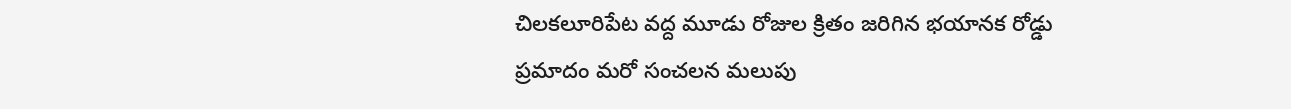చిలకలూరిపేట వద్ద మూడు రోజుల క్రితం జరిగిన భయానక రోడ్డు ప్రమాదం మరో సంచలన మలుపు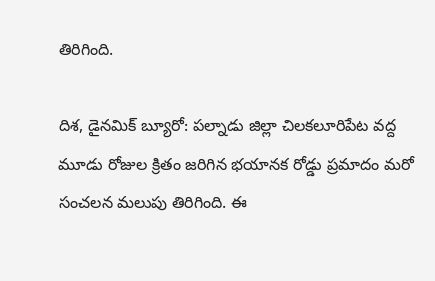తిరిగింది.

దిశ, డైనమిక్ బ్యూరో: పల్నాడు జిల్లా చిలకలూరిపేట వద్ద మూడు రోజుల క్రితం జరిగిన భయానక రోడ్డు ప్రమాదం మరో సంచలన మలుపు తిరిగింది. ఈ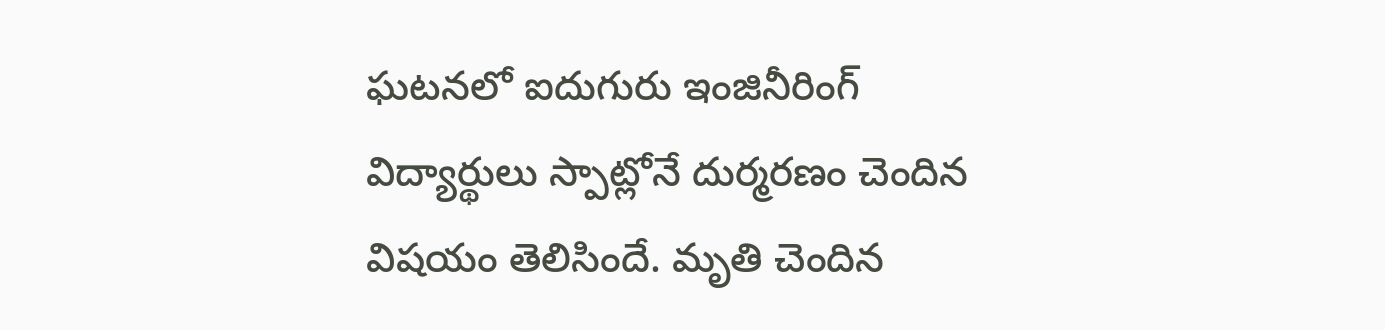ఘటనలో ఐదుగురు ఇంజినీరింగ్ విద్యార్థులు స్పాట్లోనే దుర్మరణం చెందిన విషయం తెలిసిందే. మృతి చెందిన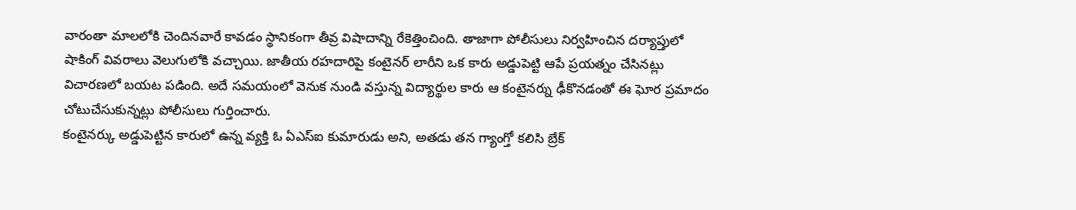వారంతా మాలలోకి చెందినవారే కావడం స్థానికంగా తీవ్ర విషాదాన్ని రేకెత్తించింది. తాజాగా పోలీసులు నిర్వహించిన దర్యాప్తులో షాకింగ్ వివరాలు వెలుగులోకి వచ్చాయి. జాతీయ రహదారిపై కంటైనర్ లారీని ఒక కారు అడ్డుపెట్టి ఆపే ప్రయత్నం చేసినట్లు విచారణలో బయట పడింది. అదే సమయంలో వెనుక నుండి వస్తున్న విద్యార్థుల కారు ఆ కంటైనర్ను ఢీకొనడంతో ఈ ఘోర ప్రమాదం చోటుచేసుకున్నట్లు పోలీసులు గుర్తించారు.
కంటైనర్కు అడ్డుపెట్టిన కారులో ఉన్న వ్యక్తి ఓ ఏఎస్ఐ కుమారుడు అని, అతడు తన గ్యాంగ్తో కలిసి బ్రేక్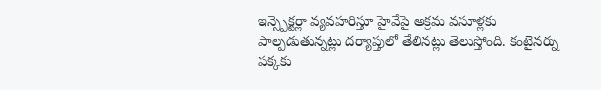ఇన్స్పెక్టర్లా వ్యవహరిస్తూ హైవేపై అక్రమ వసూళ్లకు పాల్పడుతున్నట్లు దర్యాప్తులో తేలినట్లు తెలుస్తోంది. కంటైనర్ను పక్కకు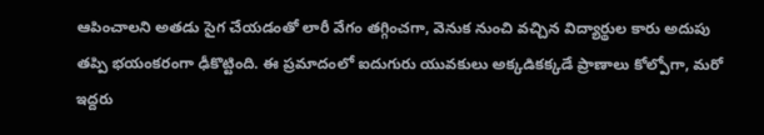ఆపించాలని అతడు సైగ చేయడంతో లారీ వేగం తగ్గించగా, వెనుక నుంచి వచ్చిన విద్యార్థుల కారు అదుపు తప్పి భయంకరంగా ఢీకొట్టింది. ఈ ప్రమాదంలో ఐదుగురు యువకులు అక్కడికక్కడే ప్రాణాలు కోల్పోగా, మరో ఇద్దరు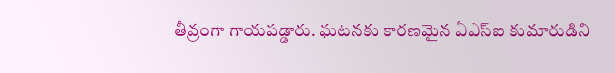తీవ్రంగా గాయపడ్డారు. ఘటనకు కారణమైన ఏఎస్ఐ కుమారుడిని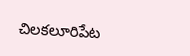చిలకలూరిపేట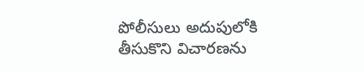పోలీసులు అదుపులోకి తీసుకొని విచారణను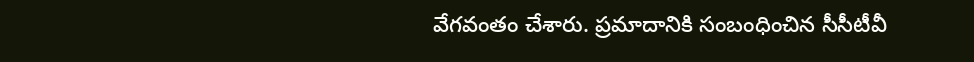వేగవంతం చేశారు. ప్రమాదానికి సంబంధించిన సీసీటీవీ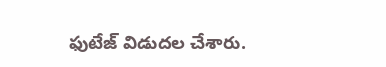ఫుటేజ్ విడుదల చేశారు.